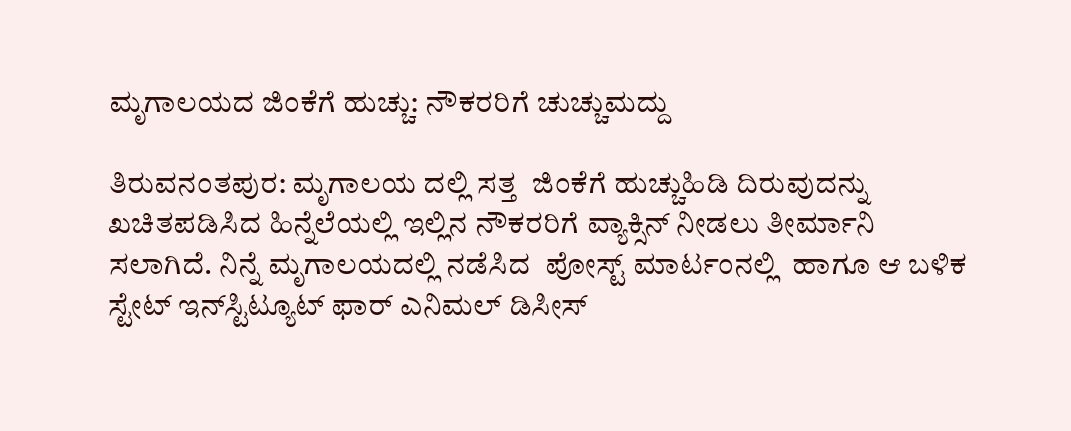ಮೃಗಾಲಯದ ಜಿಂಕೆಗೆ ಹುಚ್ಚು: ನೌಕರರಿಗೆ ಚುಚ್ಚುಮದ್ದು

ತಿರುವನಂತಪುರ: ಮೃಗಾಲಯ ದಲ್ಲಿ ಸತ್ತ  ಜಿಂಕೆಗೆ ಹುಚ್ಚುಹಿಡಿ ದಿರುವುದನ್ನು ಖಚಿತಪಡಿಸಿದ ಹಿನ್ನೆಲೆಯಲ್ಲಿ ಇಲ್ಲಿನ ನೌಕರರಿಗೆ ವ್ಯಾಕ್ಸಿನ್ ನೀಡಲು ತೀರ್ಮಾನಿ ಸಲಾಗಿದೆ. ನಿನ್ನೆ ಮೃಗಾಲಯದಲ್ಲಿ ನಡೆಸಿದ  ಪೋಸ್ಟ್ ಮಾರ್ಟಂನಲ್ಲಿ  ಹಾಗೂ ಆ ಬಳಿಕ  ಸ್ಟೇಟ್ ಇನ್‌ಸ್ಟಿಟ್ಯೂಟ್ ಫಾರ್ ಎನಿಮಲ್ ಡಿಸೀಸ್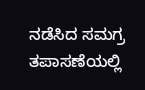ನಡೆಸಿದ ಸಮಗ್ರ ತಪಾಸಣೆಯಲ್ಲಿ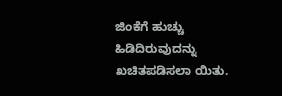ಜಿಂಕೆಗೆ ಹುಚ್ಚು ಹಿಡಿದಿರುವುದನ್ನು ಖಚಿತಪಡಿಸಲಾ ಯಿತು.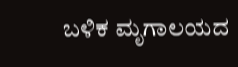ಬಳಿಕ ಮೃಗಾಲಯದ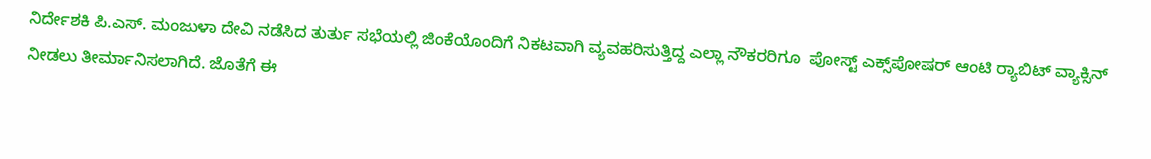ನಿರ್ದೇಶಕಿ ಪಿ.ಎಸ್. ಮಂಜುಳಾ ದೇವಿ ನಡೆಸಿದ ತುರ್ತು ಸಭೆಯಲ್ಲಿ ಜಿಂಕೆಯೊಂದಿಗೆ ನಿಕಟವಾಗಿ ವ್ಯವಹರಿಸುತ್ತಿದ್ದ ಎಲ್ಲಾ ನೌಕರರಿಗೂ  ಪೋಸ್ಟ್ ಎಕ್ಸ್‌ಪೋಷರ್ ಆಂಟಿ ರ‍್ಯಾಬಿಟ್ ವ್ಯಾಕ್ಸಿನ್ ನೀಡಲು ತೀರ್ಮಾನಿಸಲಾಗಿದೆ. ಜೊತೆಗೆ ಈ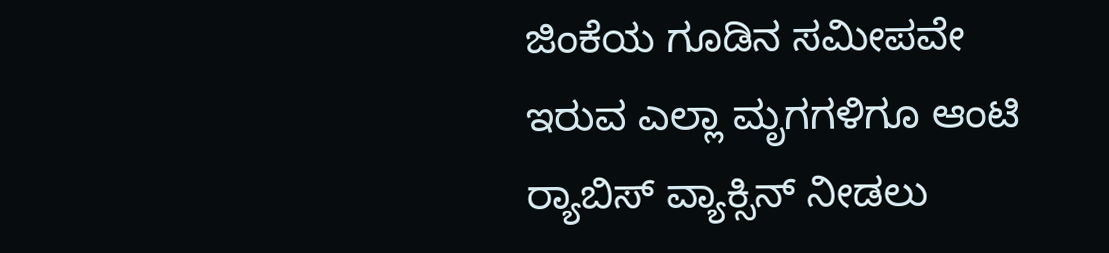ಜಿಂಕೆಯ ಗೂಡಿನ ಸಮೀಪವೇ ಇರುವ ಎಲ್ಲಾ ಮೃಗಗಳಿಗೂ ಆಂಟಿ ರ‍್ಯಾಬಿಸ್ ವ್ಯಾಕ್ಸಿನ್ ನೀಡಲು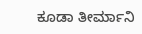ಕೂಡಾ ತೀರ್ಮಾನಿ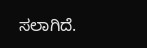ಸಲಾಗಿದೆ.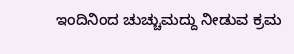ಇಂದಿನಿಂದ ಚುಚ್ಚುಮದ್ದು ನೀಡುವ ಕ್ರಮ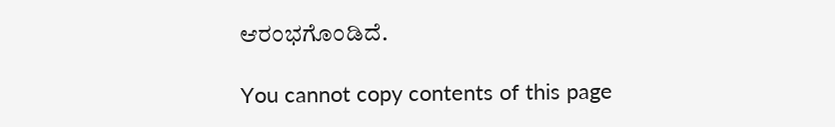ಆರಂಭಗೊಂಡಿದೆ.

You cannot copy contents of this page